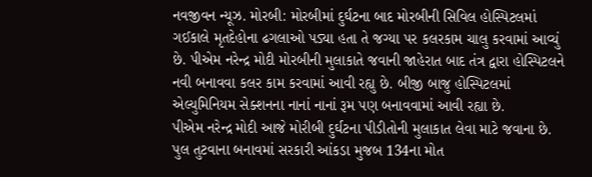નવજીવન ન્યૂઝ. મોરબી: મોરબીમાં દુર્ઘટના બાદ મોરબીની સિવિલ હોસ્પિટલમાં ગઈકાલે મૃતદેહોના ઢગલાઓ પડ્યા હતા તે જગ્યા પર કલરકામ ચાલુ કરવામાં આવ્યું છે. પીએમ નરેન્દ્ર મોદી મોરબીની મુલાકાતે જવાની જાહેરાત બાદ તંત્ર દ્વારા હોસ્પિટલને નવી બનાવવા કલર કામ કરવામાં આવી રહ્યુ છે. બીજી બાજુ હોસ્પિટલમાં એલ્યુમિનિયમ સેક્શનના નાનાં નાનાં રૂમ પણ બનાવવામાં આવી રહ્યા છે.
પીએમ નરેન્દ્ર મોદી આજે મોરીબી દુર્ઘટના પીડીતોની મુલાકાત લેવા માટે જવાના છે. પુલ તુટવાના બનાવમાં સરકારી આંકડા મુજબ 134ના મોત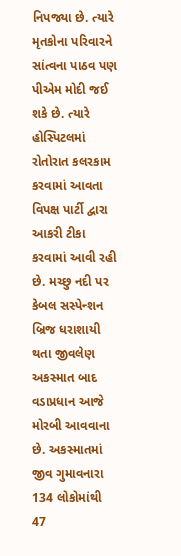નિપજ્યા છે. ત્યારે મૃતકોના પરિવારને સાંત્વના પાઠવ પણ પીએમ મોદી જઈ શકે છે. ત્યારે હોસ્પિટલમાં રોતોરાત કલરકામ કરવામાં આવતા વિપક્ષ પાર્ટી દ્વારા આકરી ટીકા કરવામાં આવી રહી છે. મચ્છુ નદી પર કેબલ સસ્પેન્શન બ્રિજ ધરાશાયી થતા જીવલેણ અકસ્માત બાદ વડાપ્રધાન આજે મોરબી આવવાના છે. અકસ્માતમાં જીવ ગુમાવનારા 134 લોકોમાંથી 47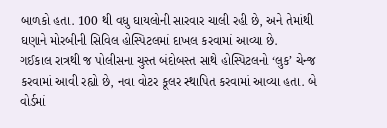બાળકો હતા. 100 થી વધુ ઘાયલોની સારવાર ચાલી રહી છે, અને તેમાંથી ઘણાને મોરબીની સિવિલ હોસ્પિટલમાં દાખલ કરવામાં આવ્યા છે.
ગઈકાલ રાત્રથી જ પોલીસના ચુસ્ત બંદોબસ્ત સાથે હોસ્પિટલનો ‘લુક’ ચેન્જ કરવામાં આવી રહ્યો છે, નવા વોટર કૂલર સ્થાપિત કરવામાં આવ્યા હતા. બે વોર્ડમાં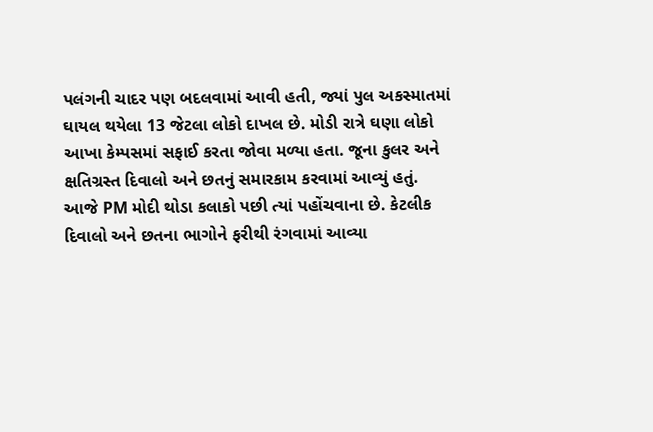પલંગની ચાદર પણ બદલવામાં આવી હતી, જ્યાં પુલ અકસ્માતમાં ઘાયલ થયેલા 13 જેટલા લોકો દાખલ છે. મોડી રાત્રે ઘણા લોકો આખા કેમ્પસમાં સફાઈ કરતા જોવા મળ્યા હતા. જૂના કુલર અને ક્ષતિગ્રસ્ત દિવાલો અને છતનું સમારકામ કરવામાં આવ્યું હતું. આજે PM મોદી થોડા કલાકો પછી ત્યાં પહોંચવાના છે. કેટલીક દિવાલો અને છતના ભાગોને ફરીથી રંગવામાં આવ્યા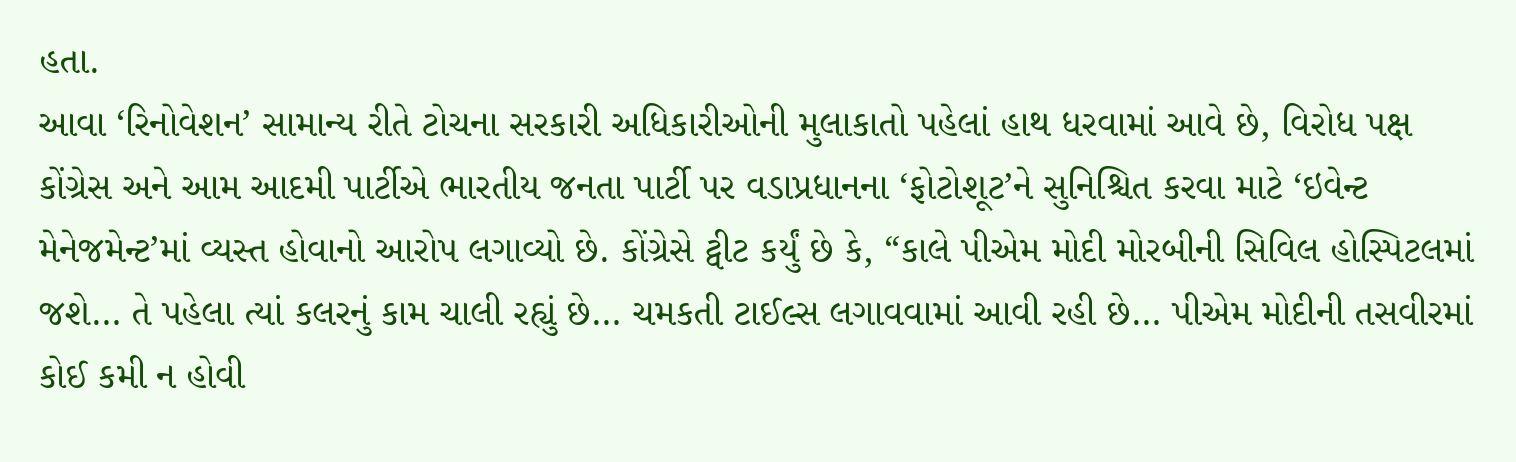હતા.
આવા ‘રિનોવેશન’ સામાન્ય રીતે ટોચના સરકારી અધિકારીઓની મુલાકાતો પહેલાં હાથ ધરવામાં આવે છે, વિરોધ પક્ષ કોંગ્રેસ અને આમ આદમી પાર્ટીએ ભારતીય જનતા પાર્ટી પર વડાપ્રધાનના ‘ફોટોશૂટ’ને સુનિશ્ચિત કરવા માટે ‘ઇવેન્ટ મેનેજમેન્ટ’માં વ્યસ્ત હોવાનો આરોપ લગાવ્યો છે. કોંગ્રેસે ટ્વીટ કર્યું છે કે, “કાલે પીએમ મોદી મોરબીની સિવિલ હોસ્પિટલમાં જશે… તે પહેલા ત્યાં કલરનું કામ ચાલી રહ્યું છે… ચમકતી ટાઈલ્સ લગાવવામાં આવી રહી છે… પીએમ મોદીની તસવીરમાં કોઈ કમી ન હોવી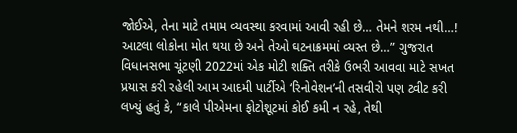જોઈએ, તેના માટે તમામ વ્યવસ્થા કરવામાં આવી રહી છે… તેમને શરમ નથી…! આટલા લોકોના મોત થયા છે અને તેઓ ઘટનાક્રમમાં વ્યસ્ત છે…” ગુજરાત વિધાનસભા ચૂંટણી 2022માં એક મોટી શક્તિ તરીકે ઉભરી આવવા માટે સખત પ્રયાસ કરી રહેલી આમ આદમી પાર્ટીએ ‘રિનોવેશન’ની તસવીરો પણ ટ્વીટ કરી લખ્યું હતું કે, “કાલે પીએમના ફોટોશૂટમાં કોઈ કમી ન રહે, તેથી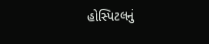હોસ્પિટલનું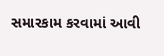સમારકામ કરવામાં આવી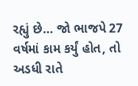રહ્યું છે… જો ભાજપે 27 વર્ષમાં કામ કર્યું હોત, તો અડધી રાતે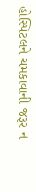હોસ્પિટલને ચમકાવાની જરૂર ન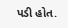પડી હોત.